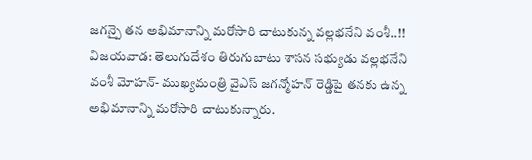జగన్పై తన అభిమానాన్ని మరోసారి చాటుకున్న వల్లభనేని వంశీ..!!
విజయవాడ: తెలుగుదేశం తిరుగుబాటు శాసన సభ్యుడు వల్లభనేని వంశీ మోహన్- ముఖ్యమంత్రి వైఎస్ జగన్మోహన్ రెడ్డిపై తనకు ఉన్న అభిమానాన్ని మరోసారి చాటుకున్నారు.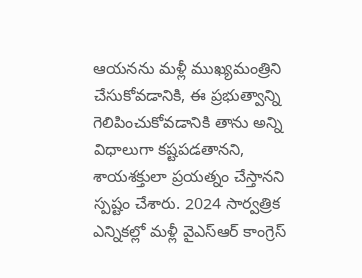ఆయనను మళ్లీ ముఖ్యమంత్రిని చేసుకోవడానికి, ఈ ప్రభుత్వాన్ని గెలిపించుకోవడానికి తాను అన్ని విధాలుగా కష్టపడతానని, శాయశక్తులా ప్రయత్నం చేస్తానని స్పష్టం చేశారు. 2024 సార్వత్రిక ఎన్నికల్లో మళ్లీ వైఎస్ఆర్ కాంగ్రెస్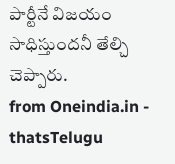పార్టీనే విజయం సాధిస్తుందనీ తేల్చి చెప్పారు.
from Oneindia.in - thatsTelugu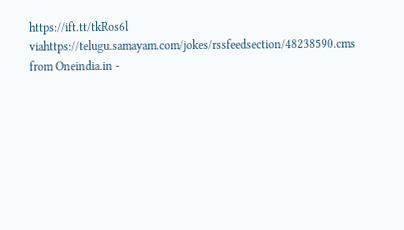https://ift.tt/tkRos6l
viahttps://telugu.samayam.com/jokes/rssfeedsection/48238590.cms
from Oneindia.in -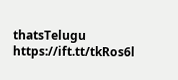thatsTelugu https://ift.tt/tkRos6l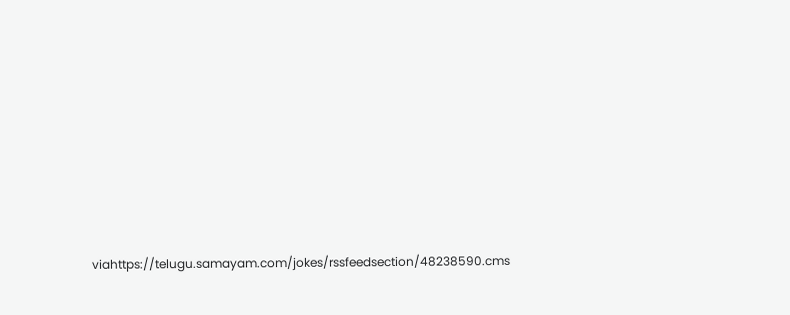viahttps://telugu.samayam.com/jokes/rssfeedsection/48238590.cms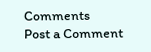Comments
Post a Comment